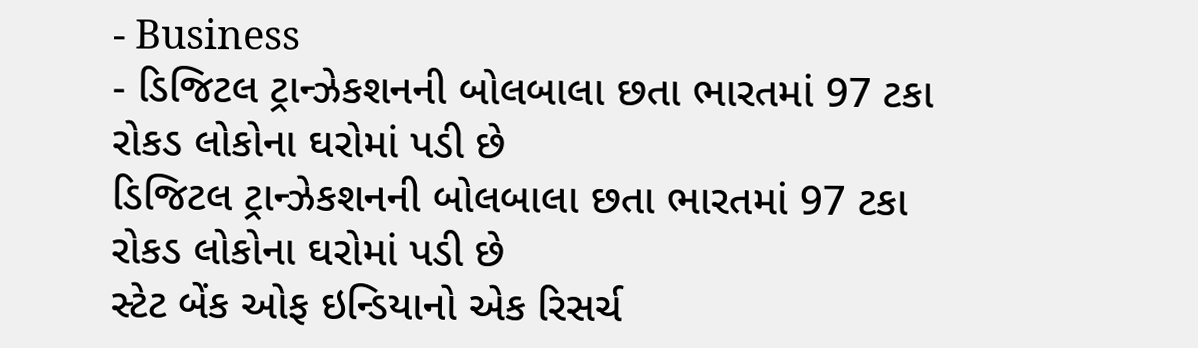- Business
- ડિજિટલ ટ્રાન્ઝેકશનની બોલબાલા છતા ભારતમાં 97 ટકા રોકડ લોકોના ઘરોમાં પડી છે
ડિજિટલ ટ્રાન્ઝેકશનની બોલબાલા છતા ભારતમાં 97 ટકા રોકડ લોકોના ઘરોમાં પડી છે
સ્ટેટ બેંક ઓફ ઇન્ડિયાનો એક રિસર્ચ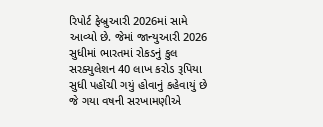રિપોર્ટ ફેબ્રુઆરી 2026માં સામે આવ્યો છે. જેમાં જાન્યુઆરી 2026 સુધીમાં ભારતમાં રોકડનું કુલ સરક્યુલેશન 40 લાખ કરોડ રૂપિયા સુધી પહોંચી ગયું હોવાનું કહેવાયું છે જે ગયા વષની સરખામણીએ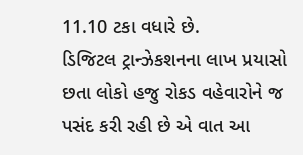11.10 ટકા વધારે છે.
ડિજિટલ ટ્રાન્ઝેકશનના લાખ પ્રયાસો છતા લોકો હજુ રોકડ વહેવારોને જ પસંદ કરી રહી છે એ વાત આ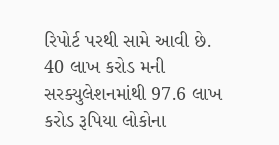રિપોર્ટ પરથી સામે આવી છે.
40 લાખ કરોડ મની સરક્યુલેશનમાંથી 97.6 લાખ કરોડ રૂપિયા લોકોના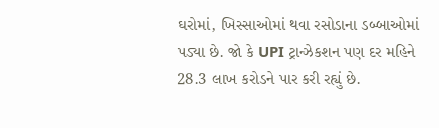ઘરોમાં, ખિસ્સાઓમાં થવા રસોડાના ડબ્બાઓમાં પડ્યા છે. જો કે UPI ટ્રાન્ઝેકશન પણ દર મહિને 28.3 લાખ કરોડને પાર કરી રહ્યું છે.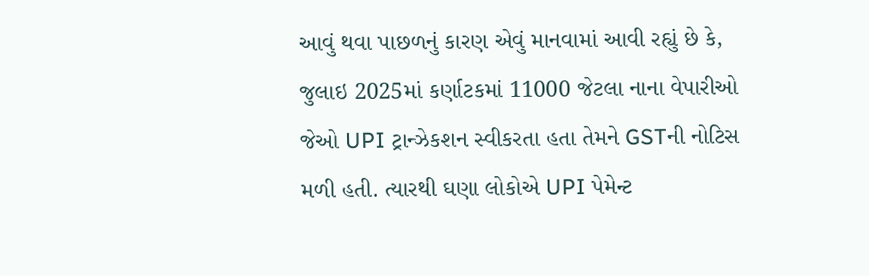આવું થવા પાછળનું કારણ એવું માનવામાં આવી રહ્યું છે કે, જુલાઇ 2025માં કર્ણાટકમાં 11000 જેટલા નાના વેપારીઓ જેઓ UPI ટ્રાન્ઝેકશન સ્વીકરતા હતા તેમને GSTની નોટિસ મળી હતી. ત્યારથી ઘણા લોકોએ UPI પેમેન્ટ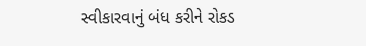સ્વીકારવાનું બંધ કરીને રોકડ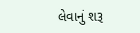લેવાનું શરૂ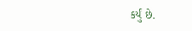કર્યું છે.